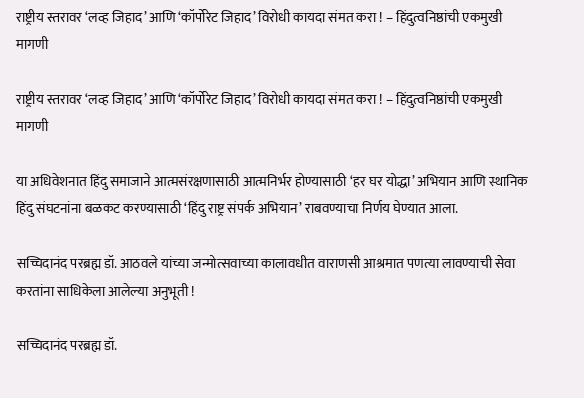राष्ट्रीय स्तरावर ‘लव्ह जिहाद’ आणि ‘कॉर्पोरेट जिहाद’ विरोधी कायदा संमत करा ! – हिंदुत्वनिष्ठांची एकमुखी मागणी

राष्ट्रीय स्तरावर ‘लव्ह जिहाद’ आणि ‘कॉर्पोरेट जिहाद’ विरोधी कायदा संमत करा ! – हिंदुत्वनिष्ठांची एकमुखी मागणी

या अधिवेशनात हिंदु समाजाने आत्मसंरक्षणासाठी आत्मनिर्भर होण्यासाठी ‘हर घर योद्धा’ अभियान आणि स्थानिक हिंदु संघटनांना बळकट करण्यासाठी ‘हिंदु राष्ट्र संपर्क अभियान’ राबवण्याचा निर्णय घेण्यात आला.

सच्चिदानंद परब्रह्म डॉ. आठवले यांच्या जन्मोत्सवाच्या कालावधीत वाराणसी आश्रमात पणत्या लावण्याची सेवा करतांना साधिकेला आलेल्या अनुभूती !

सच्चिदानंद परब्रह्म डॉ.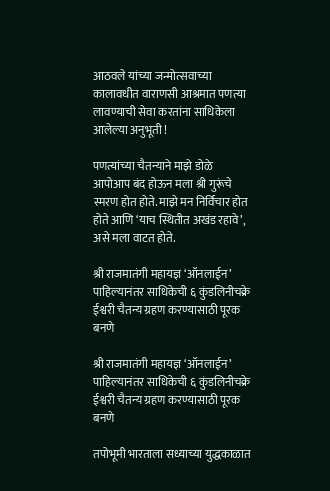आठवले यांच्या जन्मोत्सवाच्या कालावधीत वाराणसी आश्रमात पणत्या लावण्याची सेवा करतांना साधिकेला आलेल्या अनुभूती !

पणत्यांच्या चैतन्याने माझे डोळे आपोआप बंद होऊन मला श्री गुरूंचे स्मरण होत होते. माझे मन निर्विचार होत होते आणि ‘याच स्थितीत अखंड रहावे’, असे मला वाटत होते.

श्री राजमातंगी महायज्ञ ‘ऑनलाईन’ पाहिल्यानंतर साधिकेची ६ कुंडलिनीचक्रे ईश्वरी चैतन्य ग्रहण करण्यासाठी पूरक बनणे

श्री राजमातंगी महायज्ञ ‘ऑनलाईन’ पाहिल्यानंतर साधिकेची ६ कुंडलिनीचक्रे ईश्वरी चैतन्य ग्रहण करण्यासाठी पूरक बनणे

तपोभूमी भारताला सध्याच्या युद्धकाळात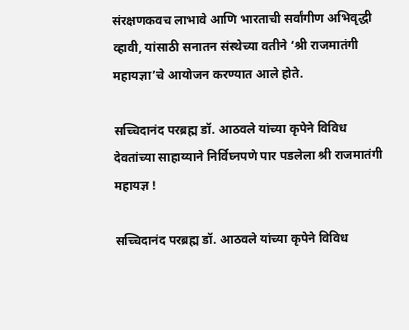संरक्षणकवच लाभावे आणि भारताची सर्वांगीण अभिवृद्धी व्हावी, यांसाठी सनातन संस्थेच्या वतीने ‘श्री राजमातंगी महायज्ञा’चे आयोजन करण्यात आले होते.

सच्चिदानंद परब्रह्म डॉ. आठवले यांच्या कृपेने विविध देवतांच्या साहाय्याने निर्विघ्नपणे पार पडलेला श्री राजमातंगी महायज्ञ !

सच्चिदानंद परब्रह्म डॉ. आठवले यांच्या कृपेने विविध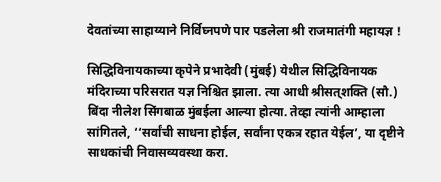देवतांच्या साहाय्याने निर्विघ्नपणे पार पडलेला श्री राजमातंगी महायज्ञ !

सिद्धिविनायकाच्या कृपेने प्रभादेवी (मुंबई) येथील सिद्धिविनायक मंदिराच्या परिसरात यज्ञ निश्चित झाला. त्या आधी श्रीसत्‌शक्ति (सौ.) बिंदा नीलेश सिंगबाळ मुंबईला आल्या होत्या. तेव्हा त्यांनी आम्हाला सांगितले, ‘‘सर्वांची साधना होईल, सर्वांना एकत्र रहात येईल’, या दृष्टीने साधकांची निवासव्यवस्था करा.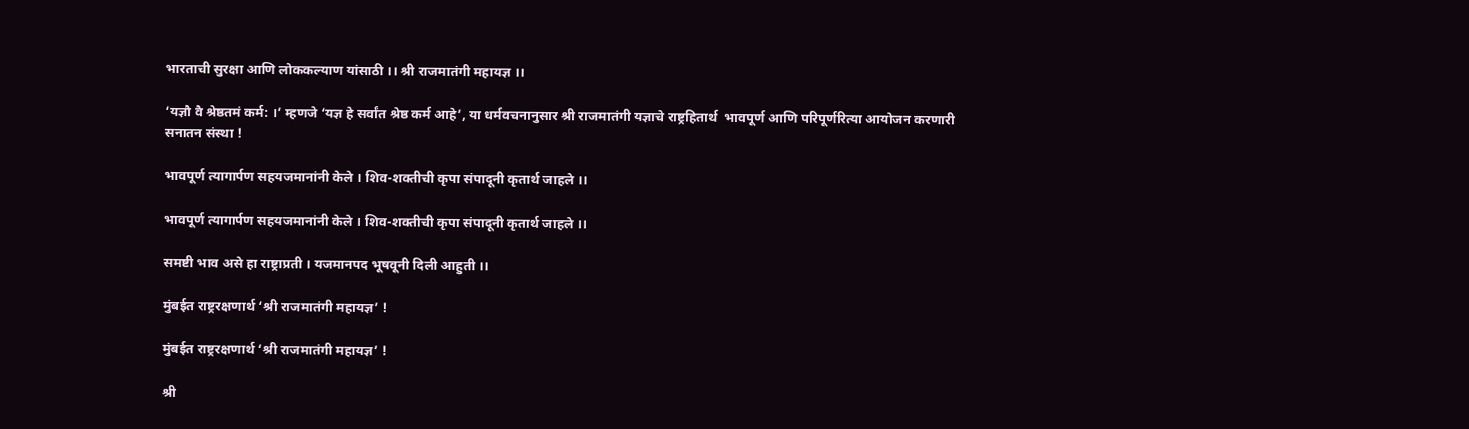भारताची सुरक्षा आणि लोककल्याण यांसाठी ।। श्री राजमातंगी महायज्ञ ।।

‘यज्ञौ वै श्रेष्ठतमं कर्म: ।’ म्हणजे ‘यज्ञ हे सर्वांत श्रेष्ठ कर्म आहे’, या धर्मवचनानुसार श्री राजमातंगी यज्ञाचे राष्ट्रहितार्थ  भावपूर्ण आणि परिपूर्णरित्या आयोजन करणारी सनातन संस्था !

भावपूर्ण त्यागार्पण सहयजमानांनी केले । शिव-शक्तीची कृपा संपादूनी कृतार्थ जाहले ।।

भावपूर्ण त्यागार्पण सहयजमानांनी केले । शिव-शक्तीची कृपा संपादूनी कृतार्थ जाहले ।।

समष्टी भाव असे हा राष्ट्राप्रती । यजमानपद भूषवूनी दिली आहुती ।।

मुंबईत राष्ट्ररक्षणार्थ ‘श्री राजमातंगी महायज्ञ’ !

मुंबईत राष्ट्ररक्षणार्थ ‘श्री राजमातंगी महायज्ञ’ !

श्री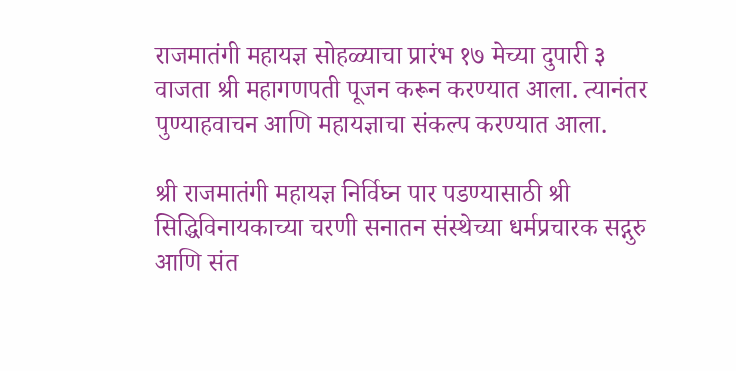राजमातंगी महायज्ञ सोहळ्याचा प्रारंभ १७ मेच्या दुपारी ३ वाजता श्री महागणपती पूजन करून करण्यात आला. त्यानंतर पुण्याहवाचन आणि महायज्ञाचा संकल्प करण्यात आला.

श्री राजमातंगी महायज्ञ निर्विघ्न पार पडण्यासाठी श्री सिद्धिविनायकाच्या चरणी सनातन संस्थेच्या धर्मप्रचारक सद्गुरु आणि संत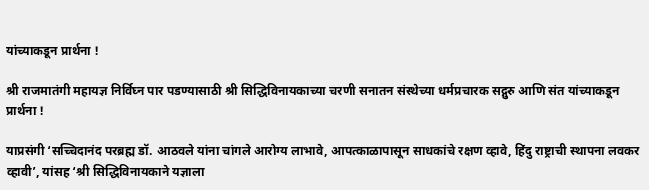यांच्याकडून प्रार्थना !

श्री राजमातंगी महायज्ञ निर्विघ्न पार पडण्यासाठी श्री सिद्धिविनायकाच्या चरणी सनातन संस्थेच्या धर्मप्रचारक सद्गुरु आणि संत यांच्याकडून प्रार्थना !

याप्रसंगी ‘सच्चिदानंद परब्रह्म डॉ. आठवले यांना चांगले आरोग्य लाभावे, आपत्काळापासून साधकांचे रक्षण व्हावे, हिंदु राष्ट्राची स्थापना लवकर व्हावी’, यांसह ‘श्री सिद्धिविनायकाने यज्ञाला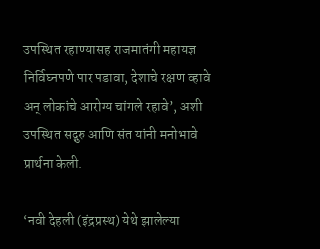उपस्थित रहाण्यासह राजमातंगी महायज्ञ निर्विघ्नपणे पार पडावा, देशाचे रक्षण व्हावे अन् लोकांचे आरोग्य चांगले रहावे’, अशी उपस्थित सद्गुरु आणि संत यांनी मनोभावे प्रार्थना केली.

‘नवी देहली (इंद्रप्रस्थ) येथे झालेल्या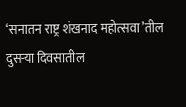‘सनातन राष्ट्र शंखनाद महोत्सवा’तील दुसर्‍या दिवसातील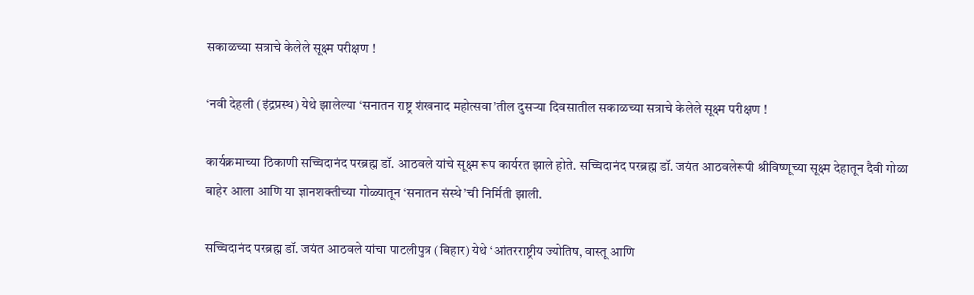सकाळच्या सत्राचे केलेले सूक्ष्म परीक्षण !

‘नवी देहली (इंद्रप्रस्थ) येथे झालेल्या ‘सनातन राष्ट्र शंखनाद महोत्सवा’तील दुसर्‍या दिवसातील सकाळच्या सत्राचे केलेले सूक्ष्म परीक्षण !

कार्यक्रमाच्या ठिकाणी सच्चिदानंद परब्रह्म डॉ. आठवले यांचे सूक्ष्म रूप कार्यरत झाले होते. सच्चिदानंद परब्रह्म डॉ. जयंत आठवलेरूपी श्रीविष्णूच्या सूक्ष्म देहातून दैवी गोळा बाहेर आला आणि या ज्ञानशक्तीच्या गोळ्यातून ‘सनातन संस्थे’ची निर्मिती झाली.

सच्चिदानंद परब्रह्म डॉ. जयंत आठवले यांचा पाटलीपुत्र (बिहार) येथे ‘आंतरराष्ट्रीय ज्योतिष, वास्तू आणि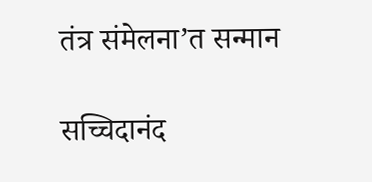तंत्र संमेलना’त सन्मान

सच्चिदानंद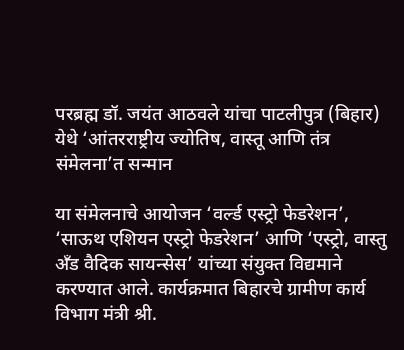परब्रह्म डॉ. जयंत आठवले यांचा पाटलीपुत्र (बिहार) येथे ‘आंतरराष्ट्रीय ज्योतिष, वास्तू आणि तंत्र संमेलना’त सन्मान

या संमेलनाचे आयोजन ‘वर्ल्ड एस्ट्रो फेडरेशन’, ‘साऊथ एशियन एस्ट्रो फेडरेशन’ आणि ‘एस्ट्रो, वास्तु अँड वैदिक सायन्सेस’ यांच्या संयुक्त विद्यमाने करण्यात आले. कार्यक्रमात बिहारचे ग्रामीण कार्य विभाग मंत्री श्री.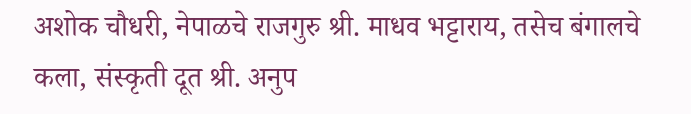अशोक चौधरी, नेपाळचे राजगुरु श्री. माधव भट्टाराय, तसेच बंगालचे कला, संस्कृती दूत श्री. अनुप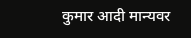कुमार आदी मान्यवर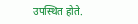उपस्थित होते.